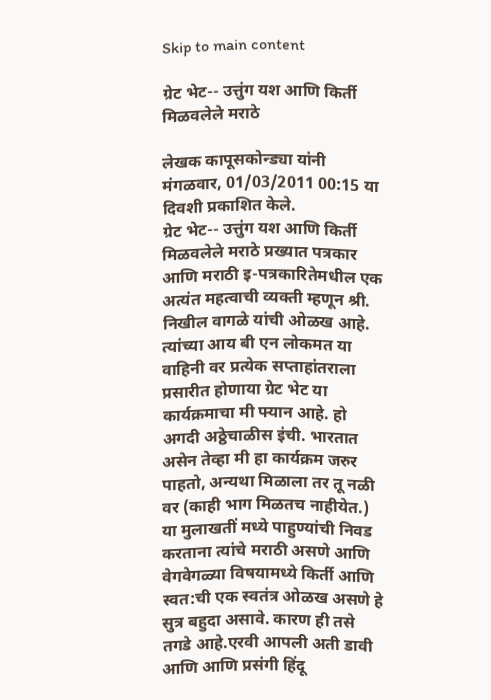Skip to main content

ग्रेट भेट-- उत्तुंग यश आणि किर्ती मिळवलेले मराठे

लेखक कापूसकोन्ड्या यांनी मंगळवार, 01/03/2011 00:15 या दिवशी प्रकाशित केले.
ग्रेट भेट-- उत्तुंग यश आणि किर्ती मिळवलेले मराठे प्रख्यात पत्रकार आणि मराठी इ-पत्रकारितेमधील एक अत्यंत महत्वाची व्यक्ती म्हणून श्री. निखील वागळे यांची ओळख आहे. त्यांच्या आय बी एन लोकमत या वाहिनी वर प्रत्येक सप्ताहांतराला प्रसारीत होणाया ग्रेट भेट या कार्यक्रमाचा मी फ्यान आहे. हो अगदी अठ्ठेचाळीस इंची. भारतात असेन तेव्हा मी हा कार्यक्रम जरुर पाहतो, अन्यथा मिळाला तर तू नळी वर (काही भाग मिळतच नाहीयेत.) या मुलाखतीं मध्ये पाहुण्यांची निवड करताना त्यांचे मराठी असणे आणि वेगवेगळ्या विषयामध्ये किर्ती आणि स्वत:ची एक स्वतंत्र ओळख असणे हे सुत्र बहुदा असावे. कारण ही तसे तगडे आहे.एरवी आपली अती डावी आणि आणि प्रसंगी हिंदू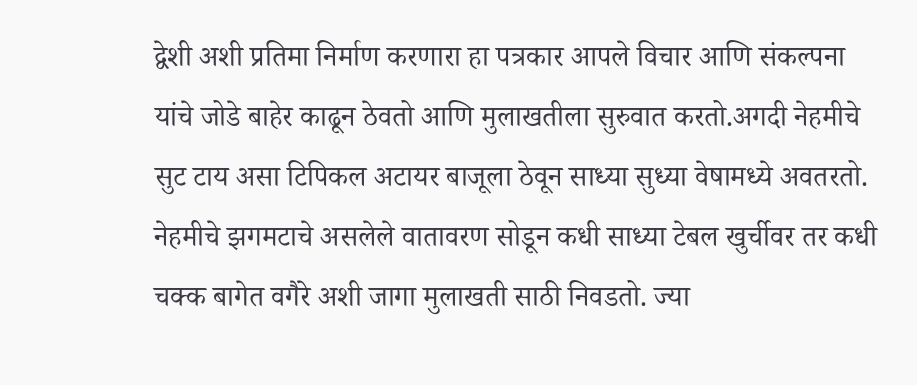द्वेशी अशी प्रतिमा निर्माण करणारा हा पत्रकार आपले विचार आणि संकल्पना यांचे जोडे बाहेर काढून ठेवतो आणि मुलाखतीला सुरुवात करतो.अगदी नेहमीचे सुट टाय असा टिपिकल अटायर बाजूला ठेवून साध्या सुध्या वेषामध्ये अवतरतो. नेहमीचे झगमटाचे असलेले वातावरण सोडून कधी साध्या टेबल खुर्चीवर तर कधी चक्क बागेत वगैरे अशी जागा मुलाखती साठी निवडतो. ज्या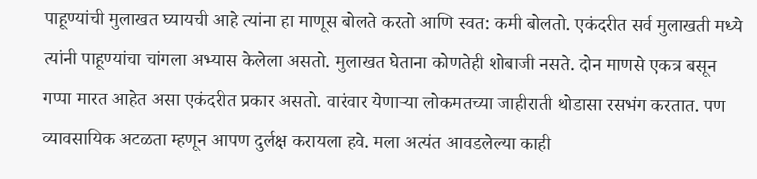पाहूण्यांची मुलाखत घ्यायची आहे त्यांना हा माणूस बोलते करतो आणि स्वत: कमी बोलतो. एकंदरीत सर्व मुलाखती मध्ये त्यांनी पाहूण्यांचा चांगला अभ्यास केलेला असतो. मुलाखत घेताना कोणतेही शोबाजी नसते. दोन माणसे एकत्र बसून गप्पा मारत आहेत असा एकंदरीत प्रकार असतो. वारंवार येणाऱ्या लोकमतच्या जाहीराती थोडासा रसभंग करतात. पण व्यावसायिक अटळता म्हणून आपण दुर्लक्ष करायला हवे. मला अत्यंत आवडलेल्या काही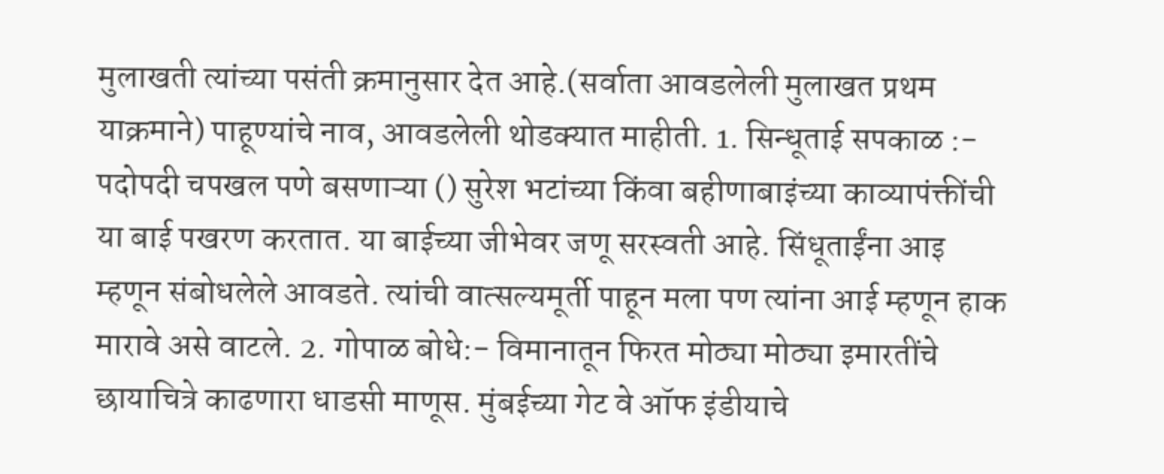मुलाखती त्यांच्या पसंती क्रमानुसार देत आहे.(सर्वाता आवडलेली मुलाखत प्रथम याक्रमाने) पाहूण्यांचे नाव, आवडलेली थोडक्यात माहीती. 1. सिन्धूताई सपकाळ :- पदोपदी चपखल पणे बसणाऱ्या () सुरेश भटांच्या किंवा बहीणाबाइंच्या काव्यापंक्तींची या बाई पखरण करतात. या बाईच्या जीभेवर जणू सरस्वती आहे. सिंधूताईंना आइ म्हणून संबोधलेले आवडते. त्यांची वात्सल्यमूर्ती पाहून मला पण त्यांना आई म्हणून हाक मारावे असे वाटले. 2. गोपाळ बोधे:- विमानातून फिरत मोठ्या मोठ्या इमारतींचे छायाचित्रे काढणारा धाडसी माणूस. मुंबईच्या गेट वे ऑफ इंडीयाचे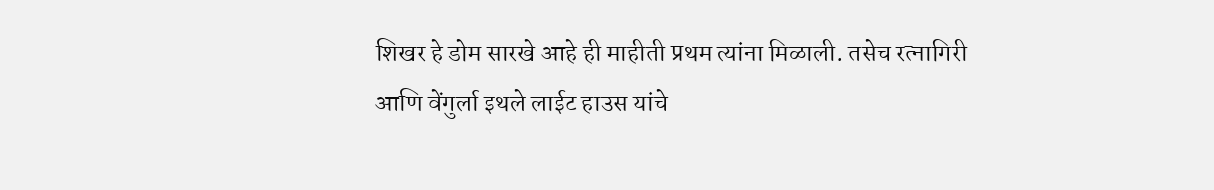शिखर हे डोम सारखे आहे ही माहीती प्रथम त्यांना मिळाली. तसेच रत्नागिरी आणि वेंगुर्ला इथले लाईट हाउस यांचे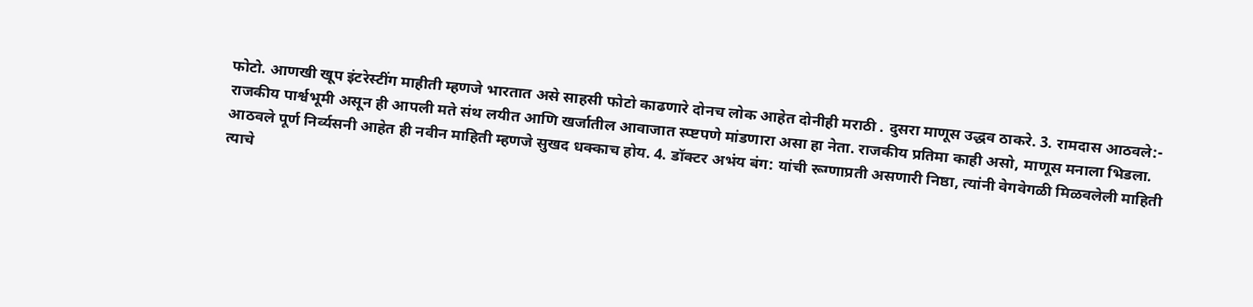फोटो. आणखी खूप इंटरेस्टींग माहीती म्हणजे भारतात असे साहसी फोटो काढणारे दोनच लोक आहेत दोनीही मराठी . दुसरा माणूस उद्धव ठाकरे. 3. रामदास आठवले:- राजकीय पार्श्वभूमी असून ही आपली मते संथ लयीत आणि खर्जातील आवाजात स्प्ष्टपणे मांडणारा असा हा नेता. राजकीय प्रतिमा काही असो, माणूस मनाला भिडला. आठवले पूर्ण निर्व्यसनी आहेत ही नवीन माहिती म्हणजे सुखद धक्काच होय. 4. डॉक्टर अभंय बंग: यांची रूग्णाप्रती असणारी निष्ठा, त्यांनी वेगवेगळी मिळवलेली माहिती त्याचे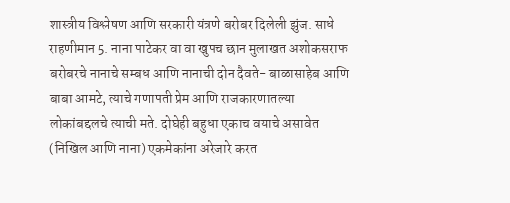शास्त्रीय विश्लेषण आणि सरकारी यंत्रणे बरोबर दिलेली झुंज. साधे राहणीमान 5. नाना पाटेकर वा वा खुपच छान मुलाखत अशोकसराफ बरोबरचे नानाचे सम्बध आणि नानाची दोन दैवते- बाळासाहेब आणि बाबा आमटे, त्याचे गणापती प्रेम आणि राजकारणातल्या लोकांबद्दलचे त्याची मते. दोघेही बहुधा एकाच वयाचे असावेत (निखिल आणि नाना) एकमेकांना अरेजारे करत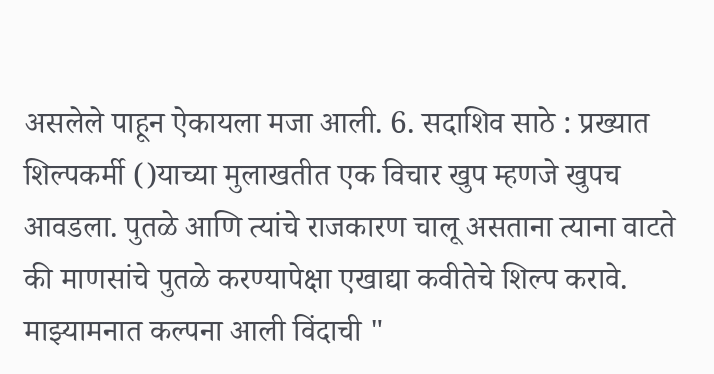असलेले पाहून ऐकायला मजा आली. 6. सदाशिव साठे : प्रख्यात शिल्पकर्मी ()याच्या मुलाखतीत एक विचार खुप म्हणजे खुपच आवडला. पुतळे आणि त्यांचे राजकारण चालू असताना त्याना वाटते की माणसांचे पुतळे करण्यापेक्षा एखाद्या कवीतेचे शिल्प करावे. माझ्यामनात कल्पना आली विंदाची "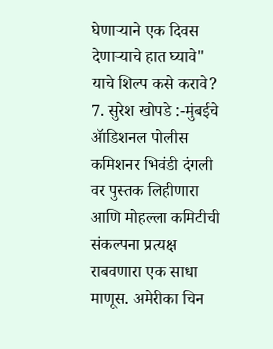घेणाऱ्याने एक दिवस देणाऱ्याचे हात घ्यावे" याचे शिल्प कसे करावे? 7. सुरेश खोपडे :-मुंबईचे ॲाडिशनल पोलीस कमिशनर भिवंडी दंगली वर पुस्तक लिहीणारा आणि मोहल्ला कमिटीची संकल्पना प्रत्यक्ष राबवणारा एक साधा माणूस. अमेरीका चिन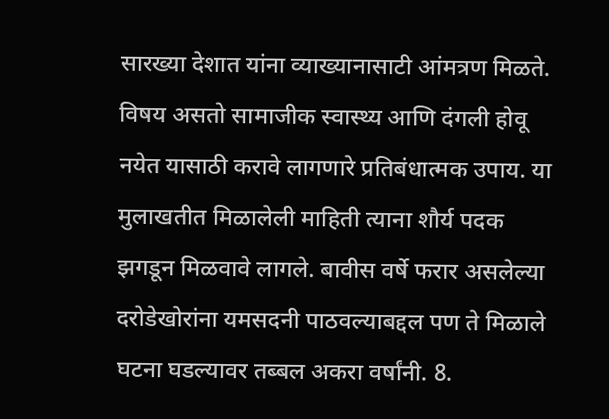सारख्या देशात यांना व्याख्यानासाटी आंमत्रण मिळते. विषय असतो सामाजीक स्वास्थ्य आणि दंगली होवू नयेत यासाठी करावे लागणारे प्रतिबंधात्मक उपाय. या मुलाखतीत मिळालेली माहिती त्याना शौर्य पदक झगडून मिळवावे लागले. बावीस वर्षे फरार असलेल्या दरोडेखोरांना यमसदनी पाठवल्याबद्दल पण ते मिळाले घटना घडल्यावर तब्बल अकरा वर्षांनी. 8.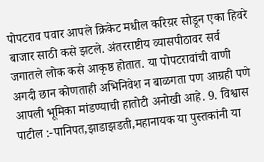पोपटराव पवार आपले क्रिकेट मधील करिय़र सोडून एका हिवरे बाजार साठी कसे झटले. अंतरराष्टीय व्यासपीठावर सर्व जगातले लोक कसे आकृष्ठ होतात. या पोपटरावांची वाणी अगदी छान कोणताही अभिनिवेश न बाळगता पण आग्रही पणे आपली भूमिका मांडण्याची हातोटी अनोखी आहे. 9. विश्वास पाटील :-पानिपत,झाडाझडती,महानायक या पुस्तकांनी या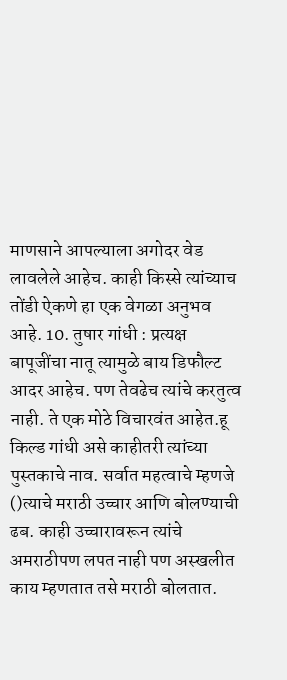माणसाने आपल्याला अगोदर वेड लावलेले आहेच. काही किस्से त्यांच्याच तोंडी ऐकणे हा एक वेगळा अनुभव आहे. 10. तुषार गांधी : प्रत्यक्ष बापूजींचा नातू त्यामुळे बाय डिफौल्ट आदर आहेच. पण तेवढेच त्यांचे करतुत्व नाही. ते एक मोठे विचारवंत आहेत.हू किल्ड गांधी असे काहीतरी त्यांच्या पुस्तकाचे नाव. सर्वात महत्वाचे म्हणजे ()त्याचे मराठी उच्चार आणि बोलण्याची ढब. काही उच्चारावरून त्यांचे अमराठीपण लपत नाही पण अस्खलीत काय म्हणतात तसे मराठी बोलतात.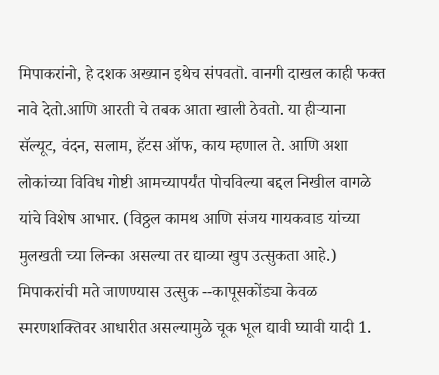मिपाकरांनो, हे दशक अख्यान इथेच संपवतॊ. वानगी दाखल काही फक्त नावे देतो.आणि आरती चे तबक आता खाली ठेवतो. या हीऱ्याना सॅल्यूट, वंदन, सलाम, हॅटस ऑफ, काय म्हणाल ते. आणि अशा लोकांच्या विविध गोष्टी आमच्यापर्यंत पोचविल्या बद्दल निखील वागळे यांचे विशेष आभार. (विठ्ठल कामथ आणि संजय गायकवाड यांच्या मुलखती च्या लिन्का असल्या तर द्याव्या खुप उत्सुकता आहे.) मिपाकरांची मते जाणण्यास उत्सुक --कापूसकोंड्या केवळ स्मरणशक्तिवर आधारीत असल्यामुळे चूक भूल द्यावी घ्यावी यादी 1.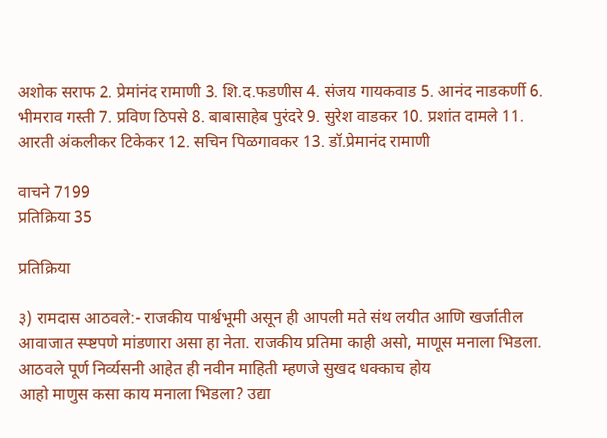अशोक सराफ 2. प्रेमांनंद रामाणी 3. शि.द.फडणीस 4. संजय गायकवाड 5. आनंद नाडकर्णी 6. भीमराव गस्ती 7. प्रविण ठिपसे 8. बाबासाहेब पुरंदरे 9. सुरेश वाडकर 10. प्रशांत दामले 11. आरती अंकलीकर टिकेकर 12. सचिन पिळगावकर 13. डॉ.प्रेमानंद रामाणी

वाचने 7199
प्रतिक्रिया 35

प्रतिक्रिया

३) रामदास आठवले:- राजकीय पार्श्वभूमी असून ही आपली मते संथ लयीत आणि खर्जातील आवाजात स्प्ष्टपणे मांडणारा असा हा नेता. राजकीय प्रतिमा काही असो, माणूस मनाला भिडला. आठवले पूर्ण निर्व्यसनी आहेत ही नवीन माहिती म्हणजे सुखद धक्काच होय
आहो माणुस कसा काय मनाला भिडला? उद्या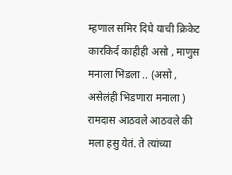म्हणाल समिर दिघे याची क्रिकेट कारकिर्द काहीही असो , माणुस मनाला भिडला .. (असो , असेलंही भिडणारा मनाला ) रामदास आठवले आठवले की मला हसु येतं. ते त्यांच्या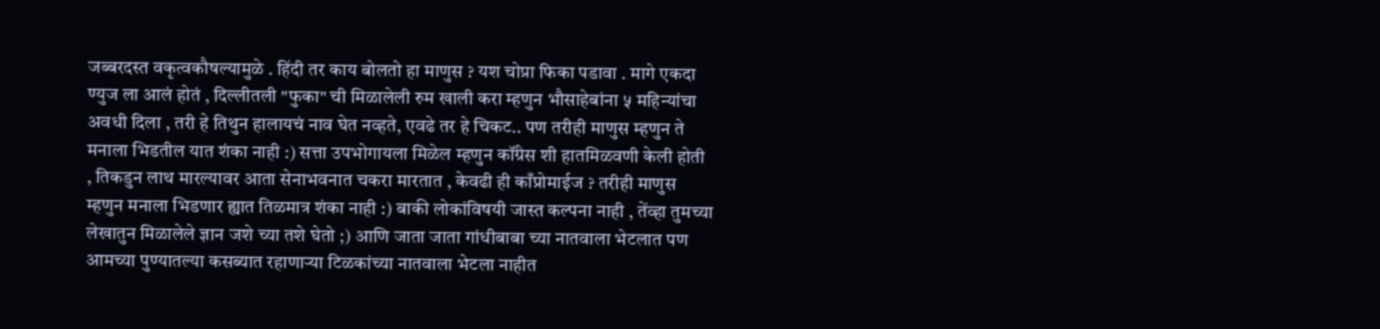जब्बरदस्त वकृत्वकौषल्यामुळे . हिंदी तर काय बोलतो हा माणुस ? यश चोप्रा फिका पडावा . मागे एकदा ण्युज ला आलं होतं , दिल्लीतली "फुका" ची मिळालेली रुम खाली करा म्हणुन भौसाहेबांना ५ महिन्यांचा अवधी दिला , तरी हे तिथुन हालायचं नाव घेत नव्हते, एवढे तर हे चिकट.. पण तरीही माणुस म्हणुन ते मनाला भिडतील यात शंका नाही :) सत्ता उपभोगायला मिळेल म्हणुन कॉंग्रेस शी हातमिळवणी केली होती , तिकडुन लाथ मारल्यावर आता सेनाभवनात चकरा मारतात , केवढी ही काँप्रोमाईज ? तरीही माणुस म्हणुन मनाला भिडणार ह्यात तिळमात्र शंका नाही :) बाकी लोकांविषयी जास्त कल्पना नाही , तेंव्हा तुमच्या लेखातुन मिळालेले ज्ञान जशे च्या तशे घेतो ;) आणि जाता जाता गांधीबाबा च्या नातवाला भेटलात पण आमच्या पुण्यातल्या कसब्यात रहाणार्‍या टिळकांच्या नातवाला भेटला नाहीत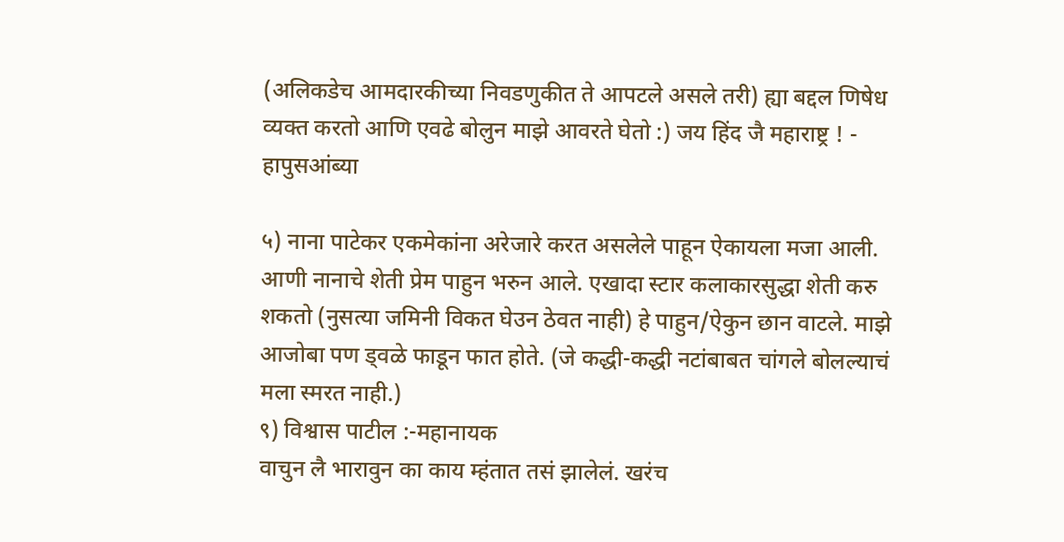(अलिकडेच आमदारकीच्या निवडणुकीत ते आपटले असले तरी) ह्या बद्दल णिषेध व्यक्त करतो आणि एवढे बोलुन माझे आवरते घेतो :) जय हिंद जै महाराष्ट्र ! - हापुसआंब्या

५) नाना पाटेकर एकमेकांना अरेजारे करत असलेले पाहून ऐकायला मजा आली.
आणी नानाचे शेती प्रेम पाहुन भरुन आले. एखादा स्टार कलाकारसुद्धा शेती करु शकतो (नुसत्या जमिनी विकत घेउन ठेवत नाही) हे पाहुन/ऐकुन छान वाटले. माझे आजोबा पण ड्वळे फाडून फात होते. (जे कद्धी-कद्धी नटांबाबत चांगले बोलल्याचं मला स्मरत नाही.)
९) विश्वास पाटील :-महानायक
वाचुन लै भारावुन का काय म्हंतात तसं झालेलं. खरंच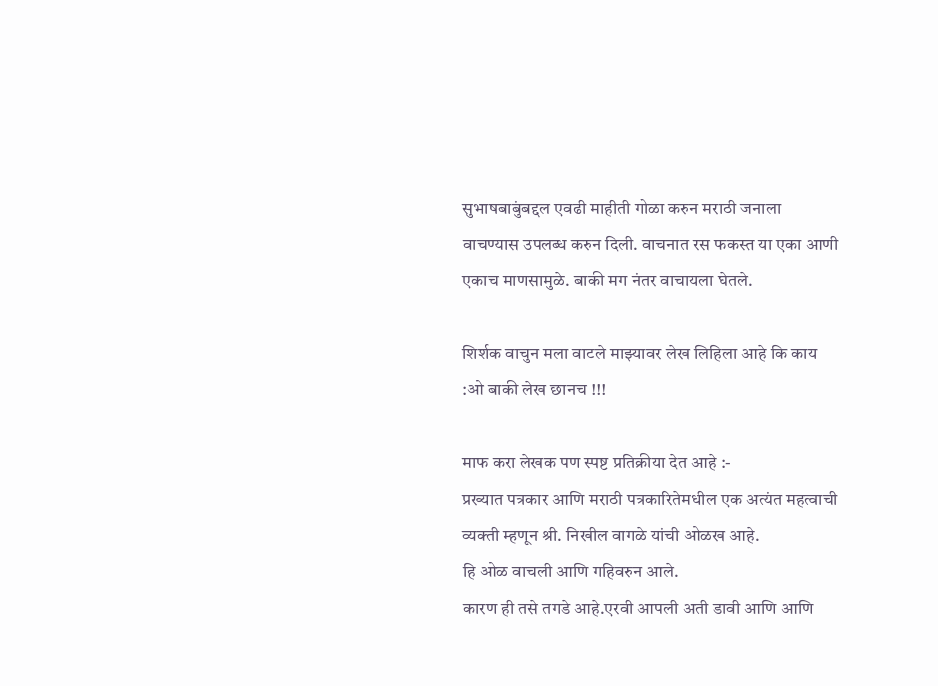सुभाषबाबुंबद्दल एवढी माहीती गोळा करुन मराठी जनाला वाचण्यास उपलब्ध करुन दिली. वाचनात रस फकस्त या एका आणी एकाच माणसामुळे. बाकी मग नंतर वाचायला घेतले.

शिर्शक वाचुन मला वाटले माझ्यावर लेख लिहिला आहे कि काय :ओ बाकी लेख छानच !!!

माफ करा लेखक पण स्पष्ट प्रतिक्रीया देत आहे :-
प्रख्यात पत्रकार आणि मराठी पत्रकारितेमधील एक अत्यंत महत्वाची व्यक्ती म्हणून श्री. निखील वागळे यांची ओळख आहे.
हि ओळ वाचली आणि गहिवरुन आले.
कारण ही तसे तगडे आहे.एरवी आपली अती डावी आणि आणि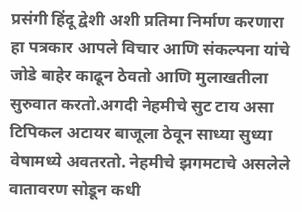प्रसंगी हिंदू द्वेशी अशी प्रतिमा निर्माण करणारा हा पत्रकार आपले विचार आणि संकल्पना यांचे जोडे बाहेर काढून ठेवतो आणि मुलाखतीला सुरुवात करतो.अगदी नेहमीचे सुट टाय असा टिपिकल अटायर बाजूला ठेवून साध्या सुध्या वेषामध्ये अवतरतो. नेहमीचे झगमटाचे असलेले वातावरण सोडून कधी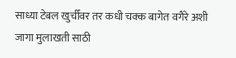साध्या टेबल खुर्चीवर तर कधी चक्क बागेत वगैरे अशी जागा मुलाखती साठी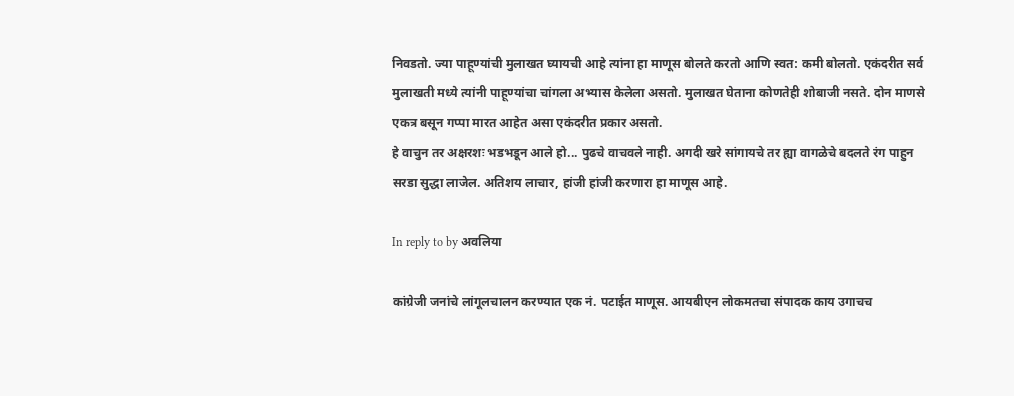निवडतो. ज्या पाहूण्यांची मुलाखत घ्यायची आहे त्यांना हा माणूस बोलते करतो आणि स्वत: कमी बोलतो. एकंदरीत सर्व मुलाखती मध्ये त्यांनी पाहूण्यांचा चांगला अभ्यास केलेला असतो. मुलाखत घेताना कोणतेही शोबाजी नसते. दोन माणसे एकत्र बसून गप्पा मारत आहेत असा एकंदरीत प्रकार असतो.
हे वाचुन तर अक्षरशः भडभडून आले हो... पुढचे वाचवले नाही. अगदी खरे सांगायचे तर ह्या वागळेचे बदलते रंग पाहुन सरडा सुद्धा लाजेल. अतिशय लाचार, हांजी हांजी करणारा हा माणूस आहे.

In reply to by अवलिया

कांग्रेजी जनांचे लांगूलचालन करण्यात एक नं. पटाईत माणूस. आयबीएन लोकमतचा संपादक काय उगाचच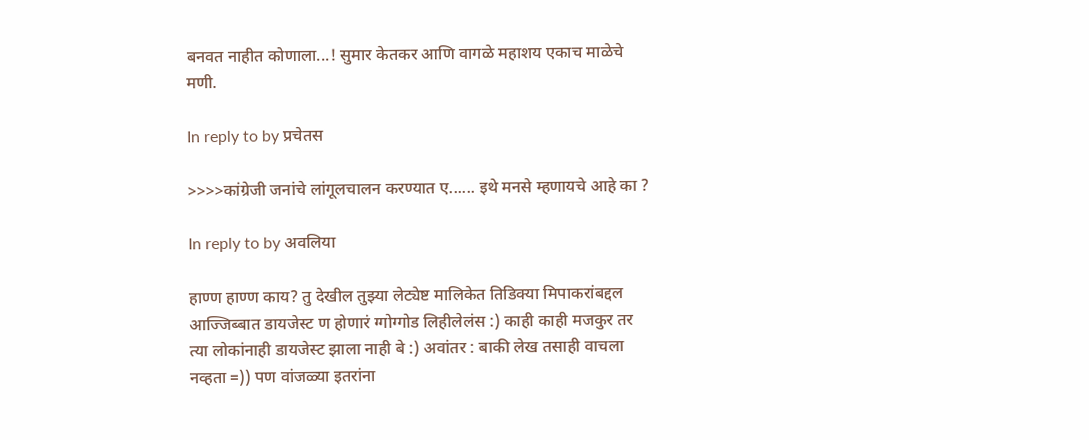बनवत नाहीत कोणाला...! सुमार केतकर आणि वागळे महाशय एकाच माळेचे मणी.

In reply to by प्रचेतस

>>>>कांग्रेजी जनांचे लांगूलचालन करण्यात ए...... इथे मनसे म्हणायचे आहे का ?

In reply to by अवलिया

हाण्ण हाण्ण काय? तु देखील तुझ्या लेट्येष्ट मालिकेत तिडिक्या मिपाकरांबद्दल आज्जिब्बात डायजेस्ट ण होणारं ग्गोग्गोड लिहीलेलंस :) काही काही मजकुर तर त्या लोकांनाही डायजेस्ट झाला नाही बे :) अवांतर : बाकी लेख तसाही वाचला नव्हता =)) पण वांजळ्या इतरांना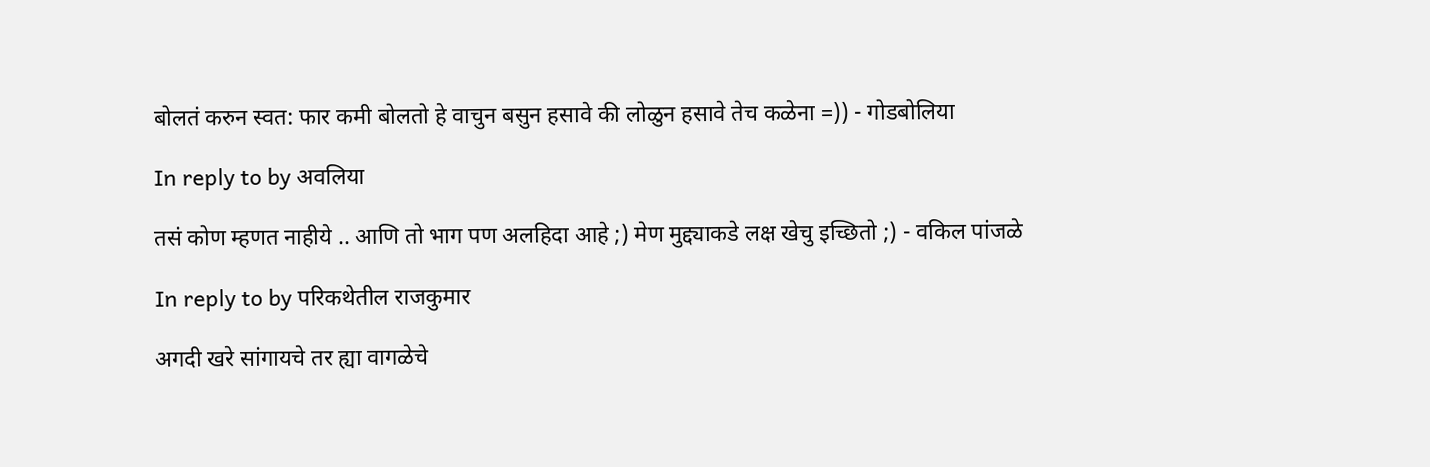बोलतं करुन स्वत: फार कमी बोलतो हे वाचुन बसुन हसावे की लोळुन हसावे तेच कळेना =)) - गोडबोलिया

In reply to by अवलिया

तसं कोण म्हणत नाहीये .. आणि तो भाग पण अलहिदा आहे ;) मेण मुद्द्याकडे लक्ष खेचु इच्छितो ;) - वकिल पांजळे

In reply to by परिकथेतील राजकुमार

अगदी खरे सांगायचे तर ह्या वागळेचे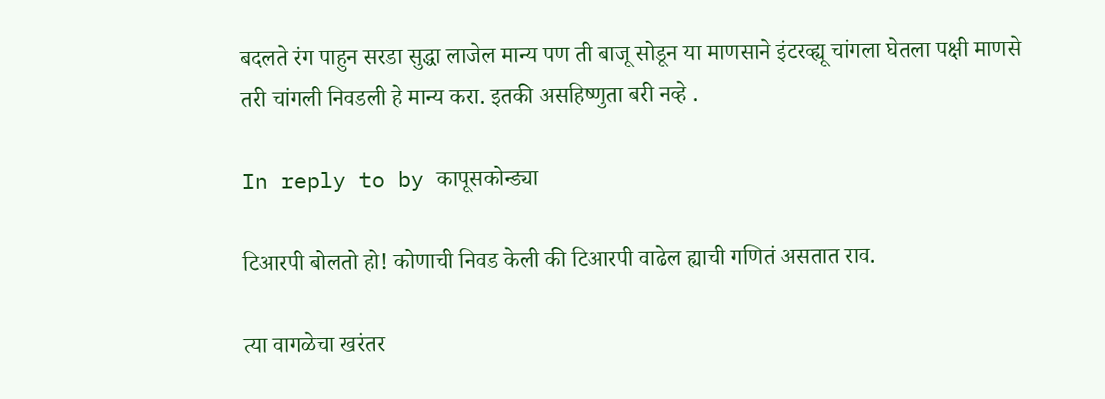बदलते रंग पाहुन सरडा सुद्धा लाजेल मान्य पण ती बाजू सोडून या माणसाने इंटरव्ह्यू चांगला घेतला पक्षी माणसे तरी चांगली निवडली हे मान्य करा. इतकी असहिष्णुता बरी नव्हे .

In reply to by कापूसकोन्ड्या

टिआरपी बोलतो हो! कोणाची निवड केली की टिआरपी वाढेल ह्याची गणितं असतात राव.

त्या वागळेचा खरंतर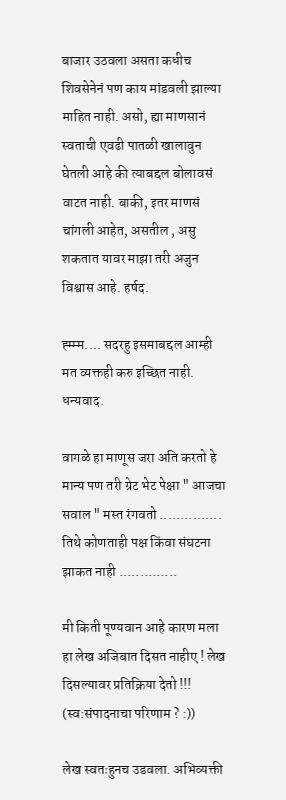बाजार उठवला असता कधीच शिवसेनेनं पण काय मांडवली झाल्या माहित नाही. असो, ह्या माणसानं स्वताची एवढी पातळी खालावुन घेतली आहे की त्याबद्दल बोलावसं वाटत नाही. बाकी, इतर माणसं चांगली आहेत, असतील , असु शकतात यावर माझा तरी अजुन विश्वास आहे. हर्षद.

ह्म्म्म.... सदरहु इसमाबद्दल आम्ही मत व्यक्तही करु इच्छित नाही. धन्यवाद.

वागळे हा माणूस जरा अति करतो हे मान्य पण तरी ग्रेट भेट पेक्षा " आजचा सवाल " मस्त रंगवतो ............... तिथे कोणताही पक्ष किंवा संघटना झाकत नाही ..............

मी किती पूण्यवान आहे कारण मला हा लेख अजिबात दिसत नाहीए ! लेख दिसल्यावर प्रतिक्रिया देतो !!! (स्व:संपादनाचा परिणाम ? :))

लेख स्वतःहुनच उडवला. अभिव्यक्ती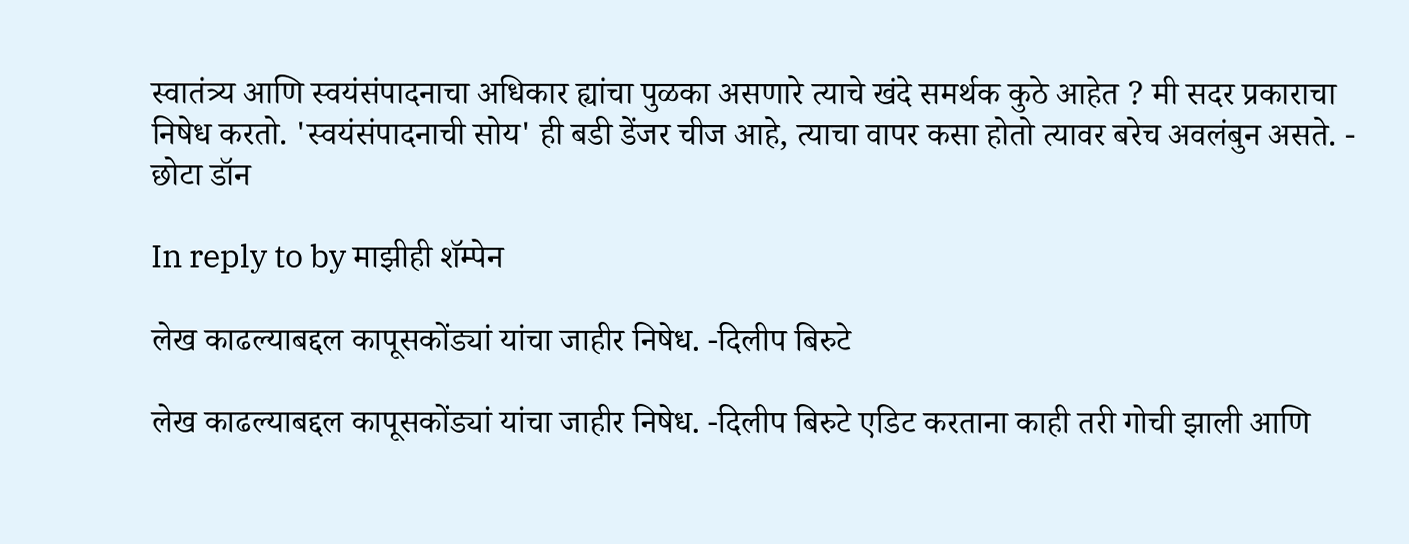स्वातंत्र्य आणि स्वयंसंपादनाचा अधिकार ह्यांचा पुळका असणारे त्याचे खंदे समर्थक कुठे आहेत ? मी सदर प्रकाराचा निषेध करतो. 'स्वयंसंपादनाची सोय' ही बडी डेंजर चीज आहे, त्याचा वापर कसा होतो त्यावर बरेच अवलंबुन असते. - छोटा डॉन

In reply to by माझीही शॅम्पेन

लेख काढल्याबद्दल कापूसकोंड्यां यांचा जाहीर निषेध. -दिलीप बिरुटे

लेख काढल्याबद्दल कापूसकोंड्यां यांचा जाहीर निषेध. -दिलीप बिरुटे एडिट करताना काही तरी गोची झाली आणि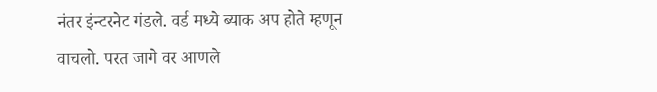नंतर इंन्टरनेट गंडले. वर्ड मध्ये ब्याक अप होते म्हणून वाचलो. परत जागे वर आणले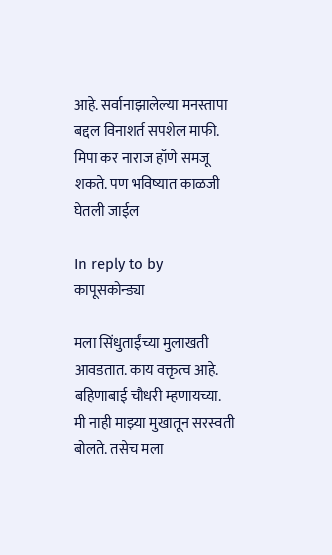आहे. सर्वानाझालेल्या मनस्तापा बद्दल विनाशर्त सपशेल माफी. मिपा कर नाराज हॉणे समजू शकते. पण भविष्यात काळजी घेतली जाईल

In reply to by कापूसकोन्ड्या

मला सिंधुताईंच्या मुलाखती आवडतात. काय वक्तृत्व आहे. बहिणाबाई चौधरी म्हणायच्या. मी नाही माझ्या मुखातून सरस्वती बोलते. तसेच मला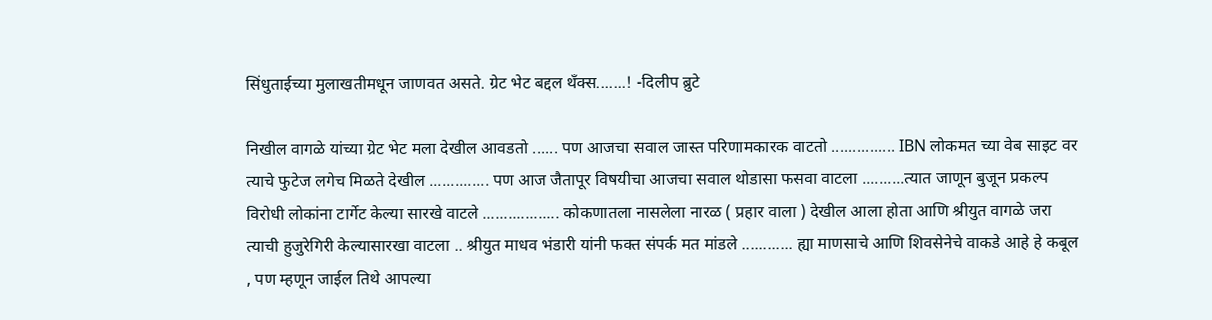सिंधुताईच्या मुलाखतीमधून जाणवत असते. ग्रेट भेट बद्दल थँक्स.......! -दिलीप ब्रुटे

निखील वागळे यांच्या ग्रेट भेट मला देखील आवडतो ...... पण आजचा सवाल जास्त परिणामकारक वाटतो ............... IBN लोकमत च्या वेब साइट वर त्याचे फुटेज लगेच मिळते देखील .............. पण आज जैतापूर विषयीचा आजचा सवाल थोडासा फसवा वाटला ..........त्यात जाणून बुजून प्रकल्प विरोधी लोकांना टार्गेट केल्या सारखे वाटले .................. कोकणातला नासलेला नारळ ( प्रहार वाला ) देखील आला होता आणि श्रीयुत वागळे जरा त्याची हुजुरेगिरी केल्यासारखा वाटला .. श्रीयुत माधव भंडारी यांनी फक्त संपर्क मत मांडले ............ ह्या माणसाचे आणि शिवसेनेचे वाकडे आहे हे कबूल , पण म्हणून जाईल तिथे आपल्या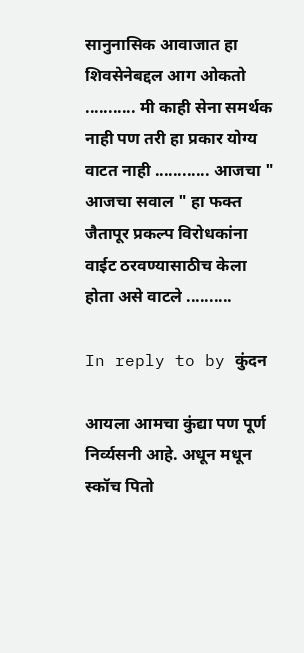सानुनासिक आवाजात हा शिवसेनेबद्दल आग ओकतो ........... मी काही सेना समर्थक नाही पण तरी हा प्रकार योग्य वाटत नाही ............ आजचा " आजचा सवाल " हा फक्त जैतापूर प्रकल्प विरोधकांना वाईट ठरवण्यासाठीच केला होता असे वाटले ..........

In reply to by कुंदन

आयला आमचा कुंद्या पण पूर्ण निर्व्यसनी आहे. अधून मधून स्कॉच पितो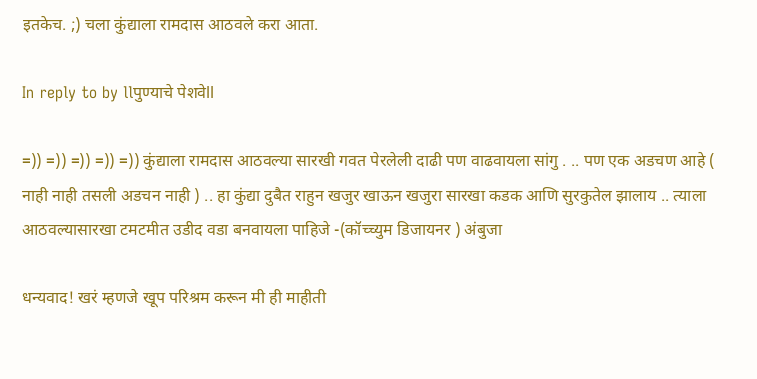इतकेच. ;) चला कुंद्याला रामदास आठवले करा आता.

In reply to by llपुण्याचे पेशवेll

=)) =)) =)) =)) =)) कुंद्याला रामदास आठवल्या सारखी गवत पेरलेली दाढी पण वाढवायला सांगु . .. पण एक अडचण आहे ( नाही नाही तसली अडचन नाही ) .. हा कुंद्या दुबैत राहुन खजुर खाऊन खजुरा सारखा कडक आणि सुरकुतेल झालाय .. त्याला आठवल्यासारखा टमटमीत उडीद वडा बनवायला पाहिजे -(कॉच्च्युम डिजायनर ) अंबुजा

धन्यवाद! खरं म्हणजे खूप परिश्रम करून मी ही माहीती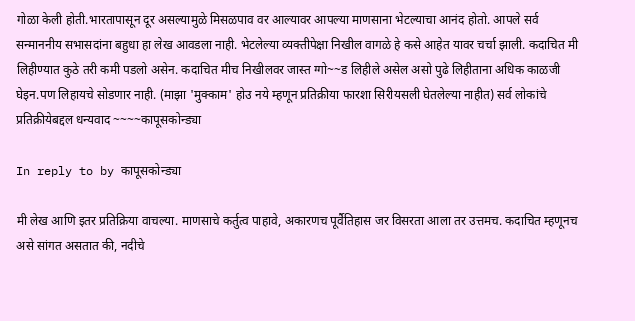गोळा केली होती.भारतापासून दूर असल्यामुळे मिसळपाव वर आल्यावर आपल्या माणसाना भेटल्याचा आनंद होतो. आपले सर्व सन्माननीय सभासदांना बहुधा हा लेख आवडला नाही. भेटलेल्या व्यक्तीपेक्षा निखील वागळे हे कसे आहेत यावर चर्चा झाली. कदाचित मी लिहीण्यात कुठे तरी कमी पडलो असेन. कदाचित मीच निखीलवर जास्त ग्गो~~ड लिहीले असेल असो पुढे लिहीताना अधिक काळजी घेइन.पण लिहायचे सोडणार नाही. (माझा 'मुक्काम' होउ नये म्हणून प्रतिक्रीया फारशा सिरीयसली घेतलेल्या नाहीत) सर्व लोकांचे प्रतिक्रीयेबद्दल धन्यवाद ~~~~कापूसकोन्ड्या

In reply to by कापूसकोन्ड्या

मी लेख आणि इतर प्रतिक्रिया वाचल्या. माणसाचे कर्तुत्व पाहावे, अकारणच पूर्वैतिहास जर विसरता आला तर उत्तमच. कदाचित म्हणूनच असे सांगत असतात की, नदीचे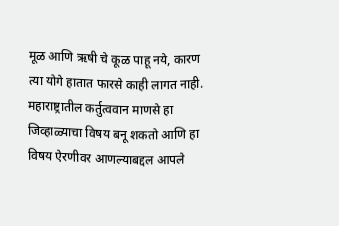मूळ आणि ऋषी चे कूळ पाहू नये, कारण त्या योगे हातात फारसे काही लागत नाही. महाराष्ट्रातील कर्तुत्ववान माणसे हा जिव्हाळ्याचा विषय बनू शकतो आणि हा विषय ऐरणीवर आणल्याबद्दल आपले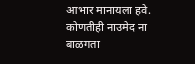आभार मानायला हवे. कोणतीही नाउमेद ना बाळगता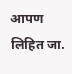आपण लिहित जा.